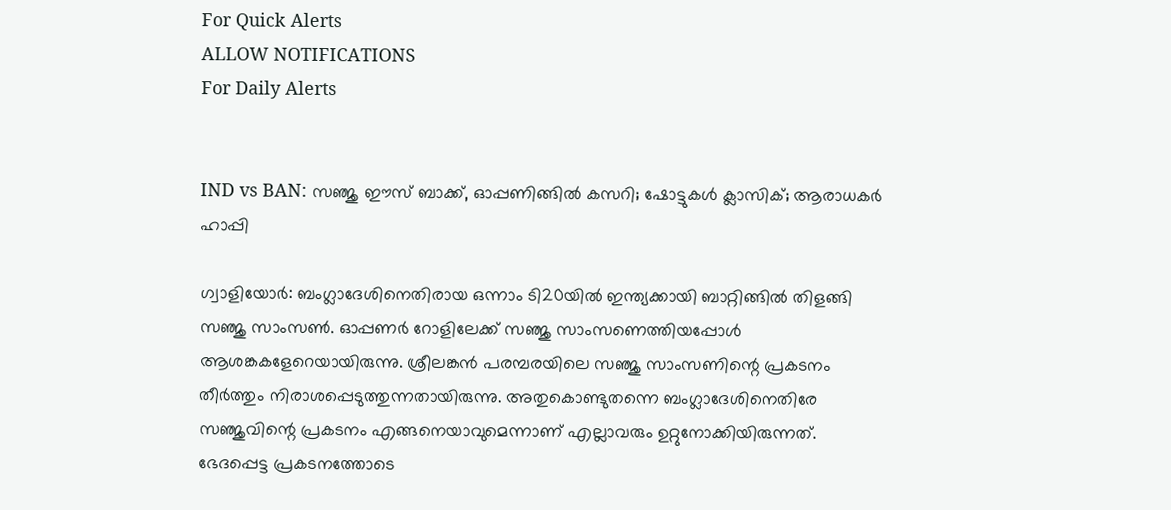For Quick Alerts
ALLOW NOTIFICATIONS
For Daily Alerts


IND vs BAN: സഞ്ജു ഈസ് ബാക്ക്, ഓപ്പണിങ്ങില്‍ കസറി; ഷോട്ടുകള്‍ ക്ലാസിക്; ആരാധകര്‍ ഹാപ്പി

ഗ്വാളിയോര്‍: ബംഗ്ലാദേശിനെതിരായ ഒന്നാം ടി20യില്‍ ഇന്ത്യക്കായി ബാറ്റിങ്ങില്‍ തിളങ്ങി സഞ്ജു സാംസണ്‍. ഓപ്പണര്‍ റോളിലേക്ക് സഞ്ജു സാംസണെത്തിയപ്പോള്‍ ആശങ്കകളേറെയായിരുന്നു. ശ്രീലങ്കന്‍ പരമ്പരയിലെ സഞ്ജു സാംസണിന്റെ പ്രകടനം തീര്‍ത്തും നിരാശപ്പെടുത്തുന്നതായിരുന്നു. അതുകൊണ്ടുതന്നെ ബംഗ്ലാദേശിനെതിരേ സഞ്ജുവിന്റെ പ്രകടനം എങ്ങനെയാവുമെന്നാണ് എല്ലാവരും ഉറ്റുനോക്കിയിരുന്നത്. ഭേദപ്പെട്ട പ്രകടനത്തോടെ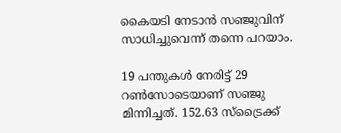കൈയടി നേടാന്‍ സഞ്ജുവിന് സാധിച്ചുവെന്ന് തന്നെ പറയാം.

19 പന്തുകള്‍ നേരിട്ട് 29 റണ്‍സോടെയാണ് സഞ്ജു മിന്നിച്ചത്. 152.63 സ്‌ട്രൈക്ക്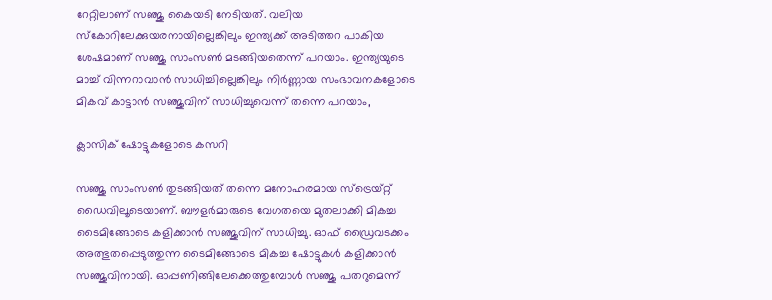റേറ്റിലാണ് സഞ്ജു കൈയടി നേടിയത്. വലിയ സ്‌കോറിലേക്കുയരനായില്ലെങ്കിലും ഇന്ത്യക്ക് അടിത്തറ പാകിയ ശേഷമാണ് സഞ്ജു സാംസണ്‍ മടങ്ങിയതെന്ന് പറയാം. ഇന്ത്യയുടെ മാച്ച് വിന്നറാവാന്‍ സാധിച്ചില്ലെങ്കിലും നിര്‍ണ്ണായ സംഭാവനകളോടെ മികവ് കാട്ടാന്‍ സഞ്ജുവിന് സാധിച്ചുവെന്ന് തന്നെ പറയാം,

ക്ലാസിക് ഷോട്ടുകളോടെ കസറി

സഞ്ജു സാംസണ്‍ തുടങ്ങിയത് തന്നെ മനോഹരമായ സ്‌ട്രെയ്റ്റ് ഡൈവിലൂടെയാണ്. ബൗളര്‍മാരുടെ വേഗതയെ മുതലാക്കി മികച്ച ടൈമിങ്ങോടെ കളിക്കാന്‍ സഞ്ജുവിന് സാധിച്ചു. ഓഫ് ഡ്രൈവടക്കം അത്ഭുതപ്പെടുത്തുന്ന ടൈമിങ്ങോടെ മികച്ച ഷോട്ടുകള്‍ കളിക്കാന്‍ സഞ്ജുവിനായി. ഓപ്പണിങ്ങിലേക്കെത്തുമ്പോള്‍ സഞ്ജു പതറുമെന്ന്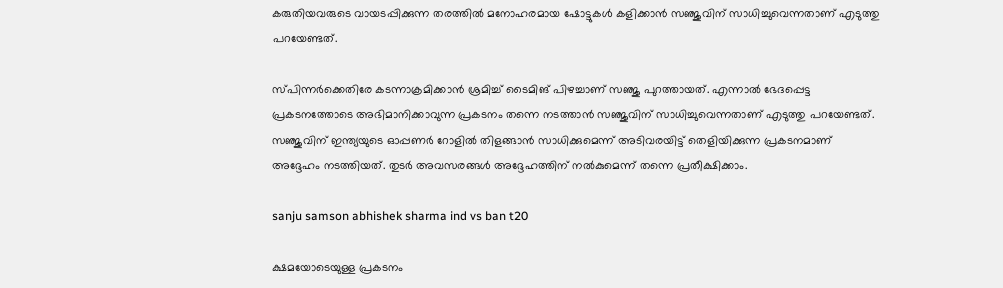കരുതിയവരുടെ വായടപ്പിക്കുന്ന തരത്തില്‍ മനോഹരമായ ഷോട്ടുകള്‍ കളിക്കാന്‍ സഞ്ജുവിന് സാധിച്ചുവെന്നതാണ് എടുത്തു പറയേണ്ടത്.

സ്പിന്നര്‍ക്കെതിരേ കടന്നാക്രമിക്കാന്‍ ശ്രമിച്ച് ടൈമിങ് പിഴച്ചാണ് സഞ്ജു പുറത്തായത്. എന്നാല്‍ ഭേദപ്പെട്ട പ്രകടനത്തോടെ അഭിമാനിക്കാവുന്ന പ്രകടനം തന്നെ നടത്താന്‍ സഞ്ജുവിന് സാധിച്ചുവെന്നതാണ് എടുത്തു പറയേണ്ടത്. സഞ്ജുവിന് ഇന്ത്യയുടെ ഓപ്പണര്‍ റോളില്‍ തിളങ്ങാന്‍ സാധിക്കുമെന്ന് അടിവരയിട്ട് തെളിയിക്കുന്ന പ്രകടനമാണ് അദ്ദേഹം നടത്തിയത്. തുടര്‍ അവസരങ്ങള്‍ അദ്ദേഹത്തിന് നല്‍കുമെന്ന് തന്നെ പ്രതീക്ഷിക്കാം.

sanju samson abhishek sharma ind vs ban t20

ക്ഷമയോടെയുള്ള പ്രകടനം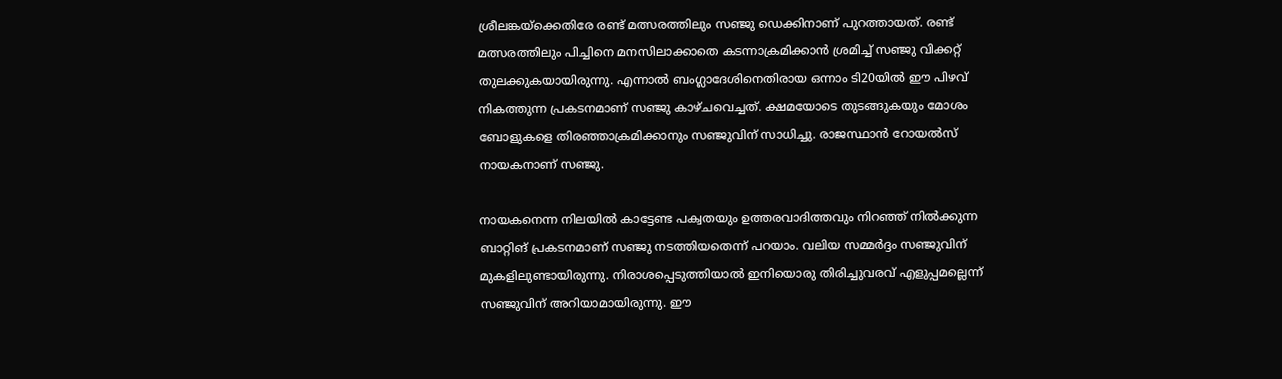ശ്രീലങ്കയ്‌ക്കെതിരേ രണ്ട് മത്സരത്തിലും സഞ്ജു ഡെക്കിനാണ് പുറത്തായത്. രണ്ട് മത്സരത്തിലും പിച്ചിനെ മനസിലാക്കാതെ കടന്നാക്രമിക്കാന്‍ ശ്രമിച്ച് സഞ്ജു വിക്കറ്റ് തുലക്കുകയായിരുന്നു. എന്നാല്‍ ബംഗ്ലാദേശിനെതിരായ ഒന്നാം ടി20യില്‍ ഈ പിഴവ് നികത്തുന്ന പ്രകടനമാണ് സഞ്ജു കാഴ്ചവെച്ചത്. ക്ഷമയോടെ തുടങ്ങുകയും മോശം ബോളുകളെ തിരഞ്ഞാക്രമിക്കാനും സഞ്ജുവിന് സാധിച്ചു. രാജസ്ഥാന്‍ റോയല്‍സ് നായകനാണ് സഞ്ജു.

നായകനെന്ന നിലയില്‍ കാട്ടേണ്ട പക്വതയും ഉത്തരവാദിത്തവും നിറഞ്ഞ് നില്‍ക്കുന്ന ബാറ്റിങ് പ്രകടനമാണ് സഞ്ജു നടത്തിയതെന്ന് പറയാം. വലിയ സമ്മര്‍ദ്ദം സഞ്ജുവിന് മുകളിലുണ്ടായിരുന്നു. നിരാശപ്പെടുത്തിയാല്‍ ഇനിയൊരു തിരിച്ചുവരവ് എളുപ്പമല്ലെന്ന് സഞ്ജുവിന് അറിയാമായിരുന്നു. ഈ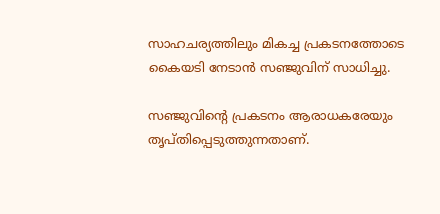സാഹചര്യത്തിലും മികച്ച പ്രകടനത്തോടെ കൈയടി നേടാന്‍ സഞ്ജുവിന് സാധിച്ചു.

സഞ്ജുവിന്റെ പ്രകടനം ആരാധകരേയും തൃപ്തിപ്പെടുത്തുന്നതാണ്.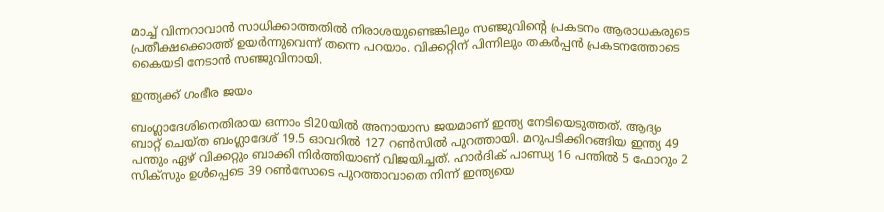മാച്ച് വിന്നറാവാന്‍ സാധിക്കാത്തതില്‍ നിരാശയുണ്ടെങ്കിലും സഞ്ജുവിന്റെ പ്രകടനം ആരാധകരുടെ പ്രതീക്ഷക്കൊത്ത് ഉയര്‍ന്നുവെന്ന് തന്നെ പറയാം. വിക്കറ്റിന് പിന്നിലും തകര്‍പ്പന്‍ പ്രകടനത്തോടെ കൈയടി നേടാന്‍ സഞ്ജുവിനായി.

ഇന്ത്യക്ക് ഗംഭീര ജയം

ബംഗ്ലാദേശിനെതിരായ ഒന്നാം ടി20യില്‍ അനായാസ ജയമാണ് ഇന്ത്യ നേടിയെടുത്തത്. ആദ്യം ബാറ്റ് ചെയ്ത ബംഗ്ലാദേശ് 19.5 ഓവറില്‍ 127 റണ്‍സില്‍ പുറത്തായി. മറുപടിക്കിറങ്ങിയ ഇന്ത്യ 49 പന്തും ഏഴ് വിക്കറ്റും ബാക്കി നിര്‍ത്തിയാണ് വിജയിച്ചത്. ഹാര്‍ദിക് പാണ്ഡ്യ 16 പന്തില്‍ 5 ഫോറും 2 സിക്‌സും ഉള്‍പ്പെടെ 39 റണ്‍സോടെ പുറത്താവാതെ നിന്ന് ഇന്ത്യയെ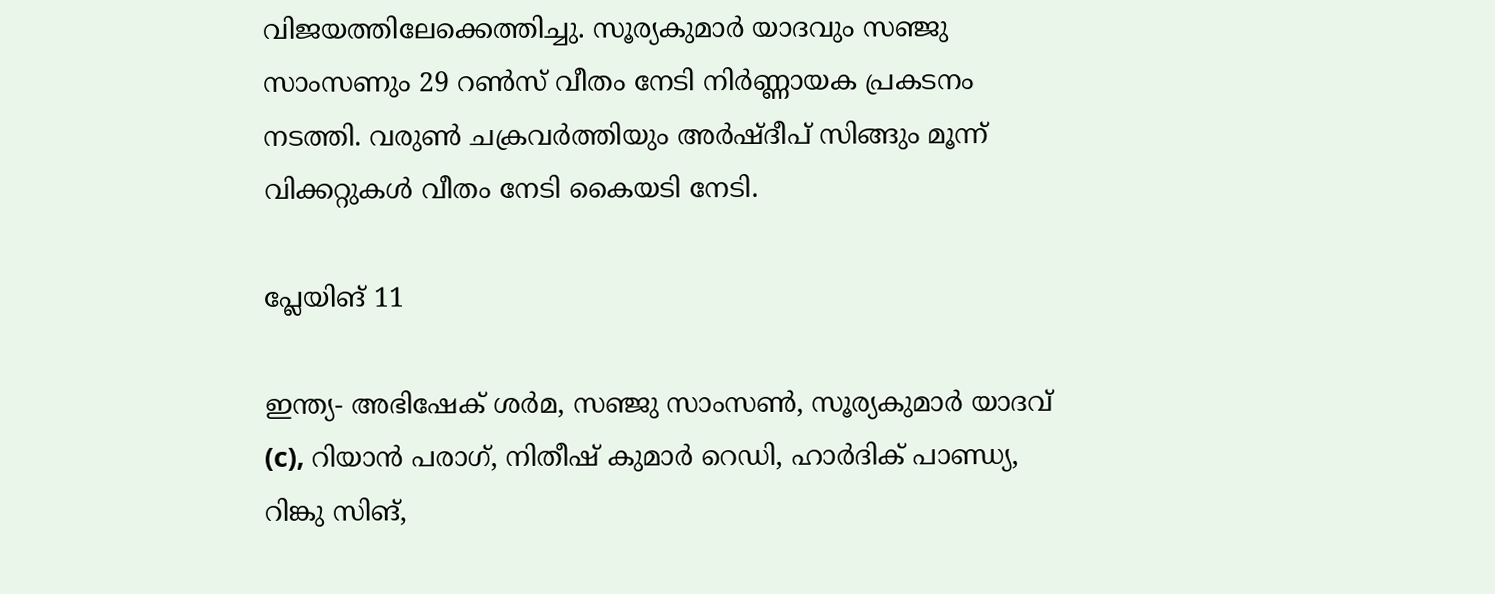വിജയത്തിലേക്കെത്തിച്ചു. സൂര്യകുമാര്‍ യാദവും സഞ്ജു സാംസണും 29 റണ്‍സ് വീതം നേടി നിര്‍ണ്ണായക പ്രകടനം നടത്തി. വരുണ്‍ ചക്രവര്‍ത്തിയും അര്‍ഷ്ദീപ് സിങ്ങും മൂന്ന് വിക്കറ്റുകള്‍ വീതം നേടി കൈയടി നേടി.

പ്ലേയിങ് 11

ഇന്ത്യ- അഭിഷേക് ശര്‍മ, സഞ്ജു സാംസണ്‍, സൂര്യകുമാര്‍ യാദവ് (c), റിയാന്‍ പരാഗ്, നിതീഷ് കുമാര്‍ റെഡി, ഹാര്‍ദിക് പാണ്ഡ്യ, റിങ്കു സിങ്,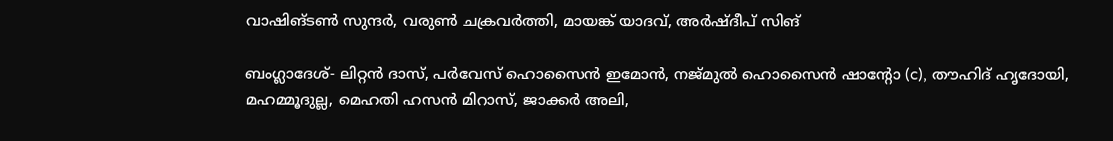വാഷിങ്ടണ്‍ സുന്ദര്‍, വരുണ്‍ ചക്രവര്‍ത്തി, മായങ്ക് യാദവ്, അര്‍ഷ്ദീപ് സിങ്

ബംഗ്ലാദേശ്- ലിറ്റന്‍ ദാസ്, പര്‍വേസ് ഹൊസൈന്‍ ഇമോന്‍, നജ്മുല്‍ ഹൊസൈന്‍ ഷാന്റോ (c), തൗഹിദ് ഹൃദോയി, മഹമ്മൂദുല്ല, മെഹതി ഹസന്‍ മിറാസ്, ജാക്കര്‍ അലി,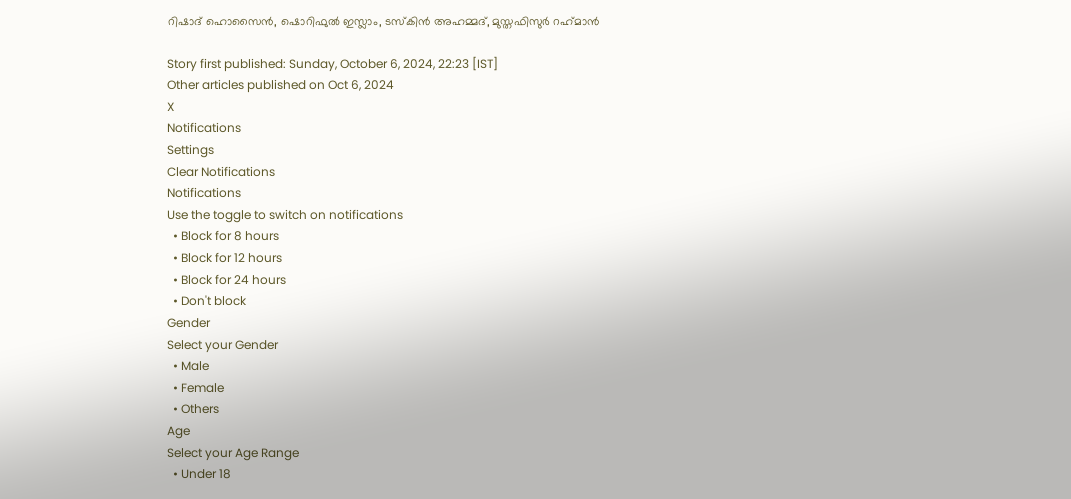റിഷാദ് ഹൊസൈന്‍, ഷൊറിഫുല്‍ ഇസ്ലാം, ടസ്‌കിന്‍ അഹമ്മദ്, മുസ്തഫിസുര്‍ റഹ്‌മാന്‍

Story first published: Sunday, October 6, 2024, 22:23 [IST]
Other articles published on Oct 6, 2024
X
Notifications
Settings
Clear Notifications
Notifications
Use the toggle to switch on notifications
  • Block for 8 hours
  • Block for 12 hours
  • Block for 24 hours
  • Don't block
Gender
Select your Gender
  • Male
  • Female
  • Others
Age
Select your Age Range
  • Under 18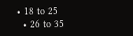• 18 to 25
  • 26 to 35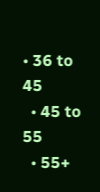• 36 to 45
  • 45 to 55
  • 55+